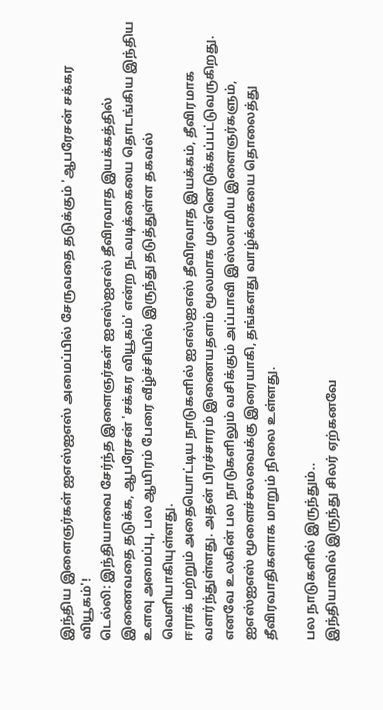இந்திய இளைஞர்கள் ஐஎஸ்ஐஎஸ் அமைப்பில் சேருவதை தடுக்கும் 'ஆபரேசன் சக்கர வியூகம்'!
டெல்லி: இந்தியாவை சேர்ந்த இளைஞர்கள் ஐஎஸ்ஐஎஸ் தீவிரவாத இயக்கத்தில் இணைவதை தடுக்க, ஆபரேசன் 'சக்கர வியூகம்' என்ற நடவடிக்கையை தொடங்கிய இந்திய உளவு அமைப்பு, பல ஆயிரம் பேரை வீழ்ச்சியில் இருந்து தடுத்துள்ள தகவல் வெளியாகியுள்ளது.
ஈராக் மற்றும் அதையொட்டிய நாடுகளில் ஐஎஸ்ஐஎஸ் தீவிரவாத இயக்கம், தீவிரமாக வளர்ந்துள்ளது. அதன் பிரச்சாரம் இணையதளம் மூலமாக முன்னெடுக்கப்பட்டுவருகிறது. எனவே உலகின் பல நாடுகளிலும் வசிக்கும் அப்பாவி இஸ்லாமிய இளைஞர்களும், ஐஎஸ்ஐஎஸ் மூளைச்சலவைக்கு இரையாகி, தங்களது வாழ்க்கையை தொலைத்து தீவிரவாதிகளாக மாறும் நிலை உள்ளது.

பல நாடுகளில் இருந்தும்..
இந்தியாவில் இருந்து சிலர் ஏற்கனவே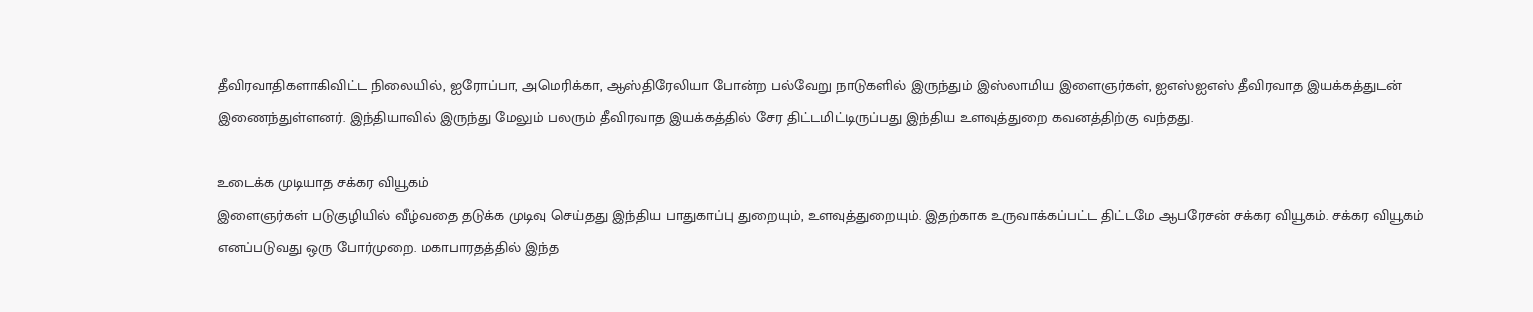தீவிரவாதிகளாகிவிட்ட நிலையில், ஐரோப்பா, அமெரிக்கா, ஆஸ்திரேலியா போன்ற பல்வேறு நாடுகளில் இருந்தும் இஸ்லாமிய இளைஞர்கள், ஐஎஸ்ஐஎஸ் தீவிரவாத இயக்கத்துடன் இணைந்துள்ளனர். இந்தியாவில் இருந்து மேலும் பலரும் தீவிரவாத இயக்கத்தில் சேர திட்டமிட்டிருப்பது இந்திய உளவுத்துறை கவனத்திற்கு வந்தது.

உடைக்க முடியாத சக்கர வியூகம்
இளைஞர்கள் படுகுழியில் வீழ்வதை தடுக்க முடிவு செய்தது இந்திய பாதுகாப்பு துறையும், உளவுத்துறையும். இதற்காக உருவாக்கப்பட்ட திட்டமே ஆபரேசன் சக்கர வியூகம். சக்கர வியூகம் எனப்படுவது ஒரு போர்முறை. மகாபாரதத்தில் இந்த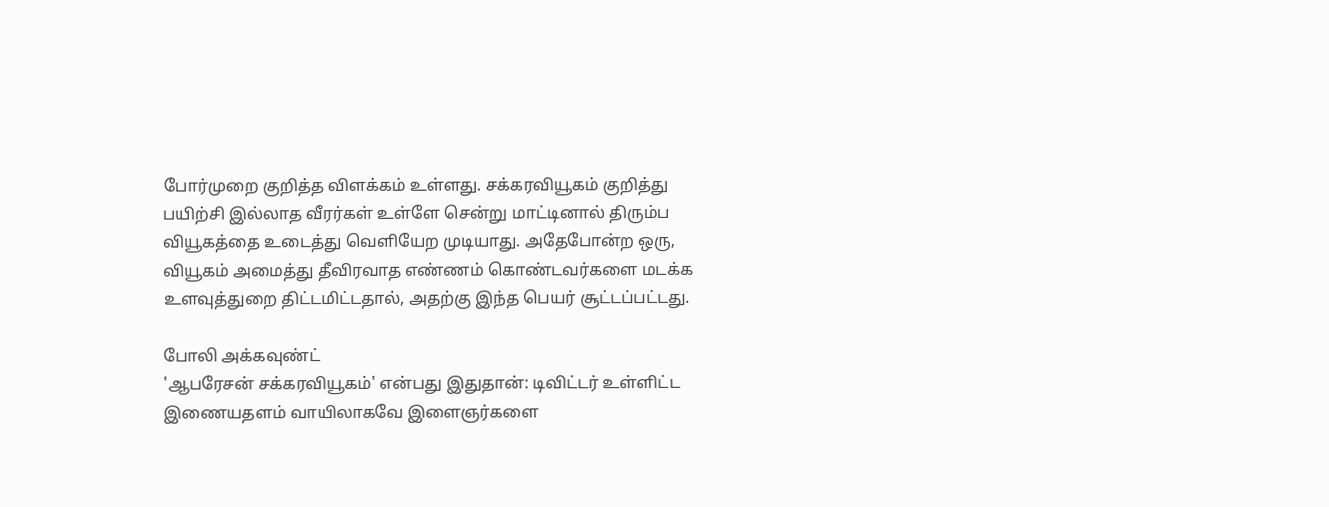போர்முறை குறித்த விளக்கம் உள்ளது. சக்கரவியூகம் குறித்து பயிற்சி இல்லாத வீரர்கள் உள்ளே சென்று மாட்டினால் திரும்ப வியூகத்தை உடைத்து வெளியேற முடியாது. அதேபோன்ற ஒரு, வியூகம் அமைத்து தீவிரவாத எண்ணம் கொண்டவர்களை மடக்க உளவுத்துறை திட்டமிட்டதால், அதற்கு இந்த பெயர் சூட்டப்பட்டது.

போலி அக்கவுண்ட்
'ஆபரேசன் சக்கரவியூகம்' என்பது இதுதான்: டிவிட்டர் உள்ளிட்ட இணையதளம் வாயிலாகவே இளைஞர்களை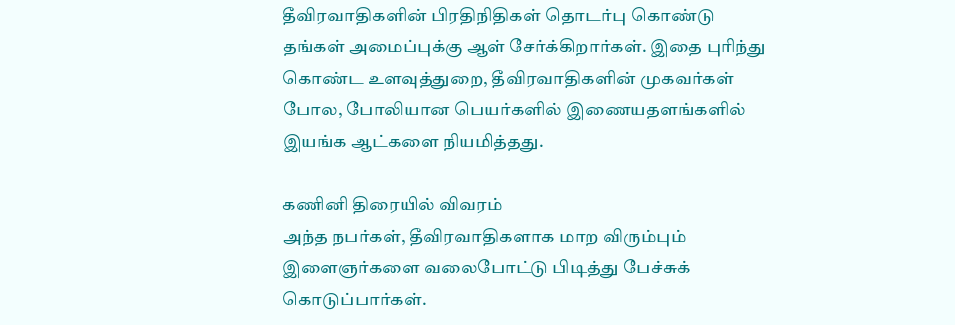தீவிரவாதிகளின் பிரதிநிதிகள் தொடர்பு கொண்டு தங்கள் அமைப்புக்கு ஆள் சேர்க்கிறார்கள். இதை புரிந்து கொண்ட உளவுத்துறை, தீவிரவாதிகளின் முகவர்கள் போல, போலியான பெயர்களில் இணையதளங்களில் இயங்க ஆட்களை நியமித்தது.

கணினி திரையில் விவரம்
அந்த நபர்கள், தீவிரவாதிகளாக மாற விரும்பும் இளைஞர்களை வலைபோட்டு பிடித்து பேச்சுக் கொடுப்பார்கள்.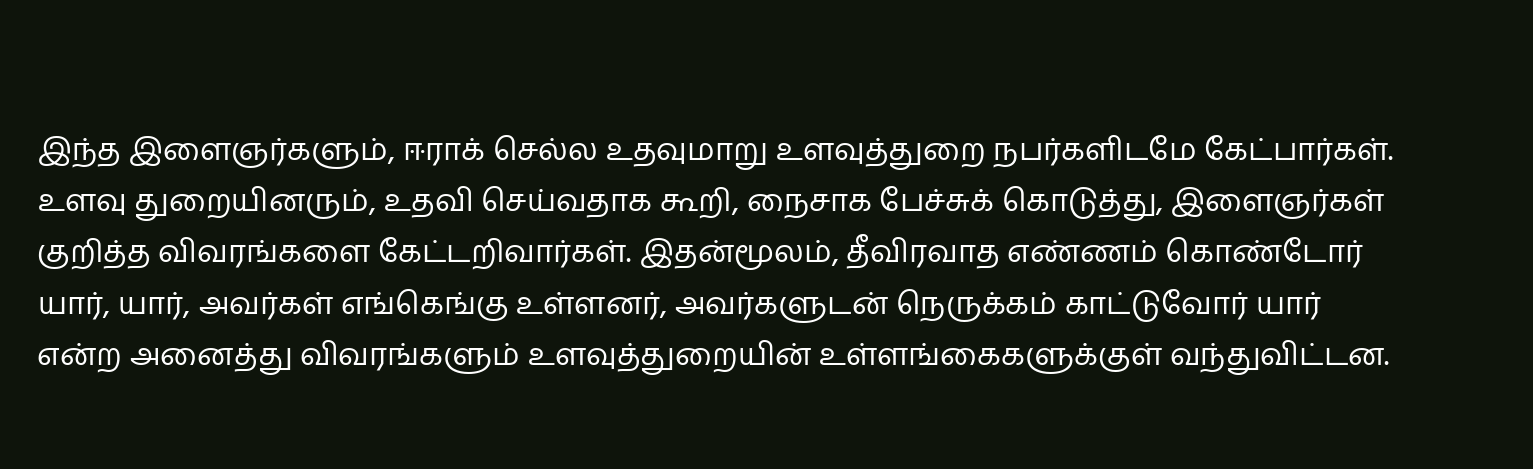இந்த இளைஞர்களும், ஈராக் செல்ல உதவுமாறு உளவுத்துறை நபர்களிடமே கேட்பார்கள். உளவு துறையினரும், உதவி செய்வதாக கூறி, நைசாக பேச்சுக் கொடுத்து, இளைஞர்கள் குறித்த விவரங்களை கேட்டறிவார்கள். இதன்மூலம், தீவிரவாத எண்ணம் கொண்டோர் யார், யார், அவர்கள் எங்கெங்கு உள்ளனர், அவர்களுடன் நெருக்கம் காட்டுவோர் யார் என்ற அனைத்து விவரங்களும் உளவுத்துறையின் உள்ளங்கைகளுக்குள் வந்துவிட்டன.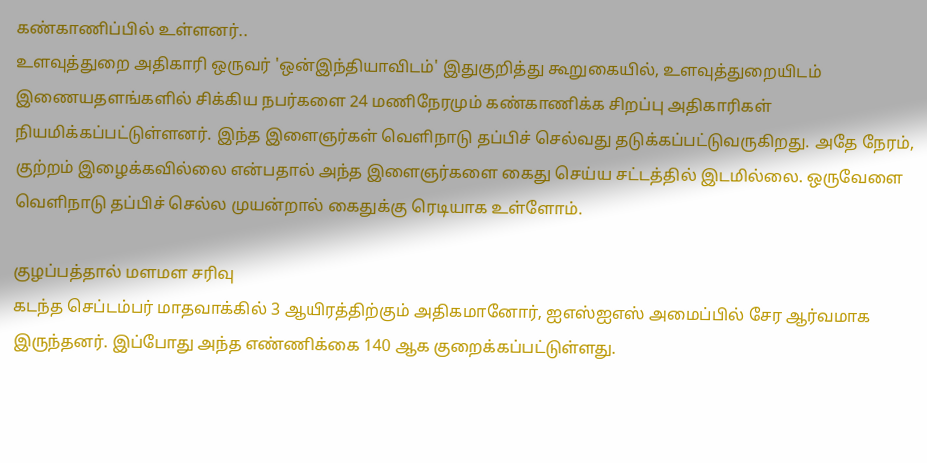கண்காணிப்பில் உள்ளனர்..
உளவுத்துறை அதிகாரி ஒருவர் 'ஒன்இந்தியாவிடம்' இதுகுறித்து கூறுகையில், உளவுத்துறையிடம் இணையதளங்களில் சிக்கிய நபர்களை 24 மணிநேரமும் கண்காணிக்க சிறப்பு அதிகாரிகள் நியமிக்கப்பட்டுள்ளனர். இந்த இளைஞர்கள் வெளிநாடு தப்பிச் செல்வது தடுக்கப்பட்டுவருகிறது. அதே நேரம், குற்றம் இழைக்கவில்லை என்பதால் அந்த இளைஞர்களை கைது செய்ய சட்டத்தில் இடமில்லை. ஒருவேளை வெளிநாடு தப்பிச் செல்ல முயன்றால் கைதுக்கு ரெடியாக உள்ளோம்.

குழப்பத்தால் மளமள சரிவு
கடந்த செப்டம்பர் மாதவாக்கில் 3 ஆயிரத்திற்கும் அதிகமானோர், ஐஎஸ்ஐஎஸ் அமைப்பில் சேர ஆர்வமாக இருந்தனர். இப்போது அந்த எண்ணிக்கை 140 ஆக குறைக்கப்பட்டுள்ளது.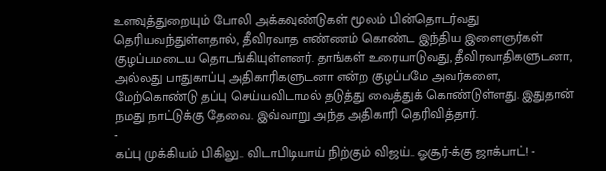உளவுத்துறையும் போலி அக்கவுண்டுகள் மூலம் பின்தொடர்வது தெரியவந்துள்ளதால், தீவிரவாத எண்ணம் கொண்ட இந்திய இளைஞர்கள் குழப்பமடைய தொடங்கியுள்ளனர். தாங்கள் உரையாடுவது, தீவிரவாதிகளுடனா, அல்லது பாதுகாப்பு அதிகாரிகளுடனா என்ற குழப்பமே அவர்களை, மேற்கொண்டு தப்பு செய்யவிடாமல் தடுத்து வைத்துக் கொண்டுள்ளது. இதுதான் நமது நாட்டுக்கு தேவை. இவ்வாறு அந்த அதிகாரி தெரிவித்தார்.
-
கப்பு முக்கியம் பிகிலு.. விடாபிடியாய் நிற்கும் விஜய்.. ஓசூர்-க்கு ஜாக்பாட்! -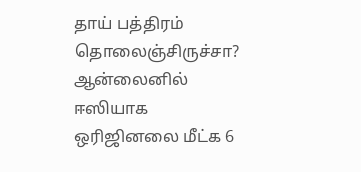தாய் பத்திரம் தொலைஞ்சிருச்சா? ஆன்லைனில் ஈஸியாக ஒரிஜினலை மீட்க 6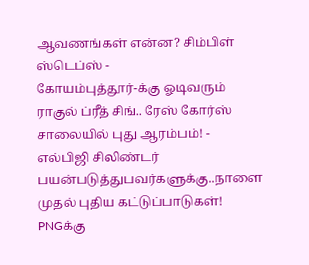ஆவணங்கள் என்ன? சிம்பிள் ஸ்டெப்ஸ் -
கோயம்புத்தூர்-க்கு ஓடிவரும் ராகுல் ப்ரீத் சிங்.. ரேஸ் கோர்ஸ் சாலையில் புது ஆரம்பம்! -
எல்பிஜி சிலிண்டர் பயன்படுத்துபவர்களுக்கு..நாளை முதல் புதிய கட்டுப்பாடுகள்! PNGக்கு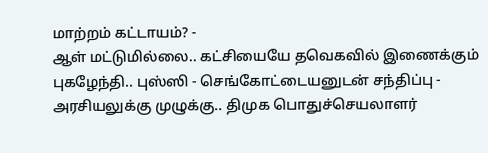மாற்றம் கட்டாயம்? -
ஆள் மட்டுமில்லை.. கட்சியையே தவெகவில் இணைக்கும் புகழேந்தி.. புஸ்ஸி - செங்கோட்டையனுடன் சந்திப்பு -
அரசியலுக்கு முழுக்கு.. திமுக பொதுச்செயலாளர்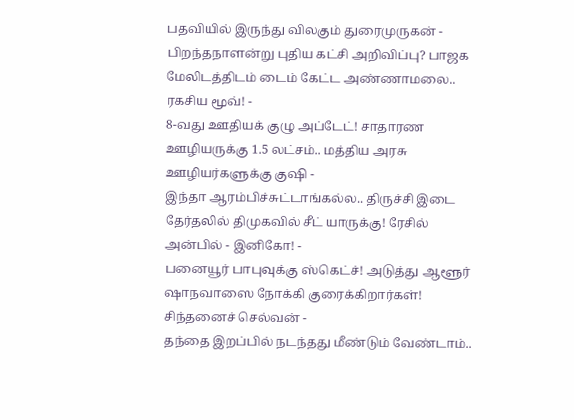பதவியில் இருந்து விலகும் துரைமுருகன் -
பிறந்தநாளன்று புதிய கட்சி அறிவிப்பு? பாஜக மேலிடத்திடம் டைம் கேட்ட அண்ணாமலை.. ரகசிய மூவ்! -
8-வது ஊதியக் குழு அப்டேட்! சாதாரண ஊழியருக்கு 1.5 லட்சம்.. மத்திய அரசு ஊழியர்களுக்கு குஷி -
இந்தா ஆரம்பிச்சுட்டாங்கல்ல.. திருச்சி இடை தேர்தலில் திமுகவில் சீட் யாருக்கு! ரேசில் அன்பில் - இனிகோ! -
பனையூர் பாபுவுக்கு ஸ்கெட்ச்! அடுத்து ஆளூர் ஷாநவாஸை நோக்கி குரைக்கிறார்கள்! சிந்தனைச் செல்வன் -
தந்தை இறப்பில் நடந்தது மீண்டும் வேண்டாம்..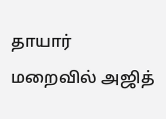தாயார் மறைவில் அஜித்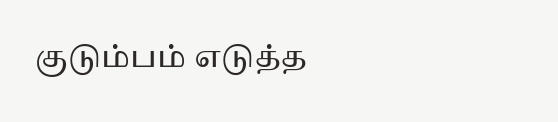குடும்பம் எடுத்த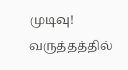முடிவு! வருத்தத்தில்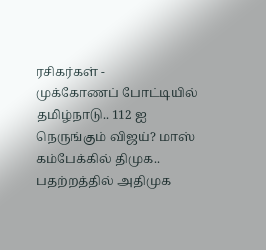ரசிகர்கள் -
முக்கோணப் போட்டியில் தமிழ்நாடு.. 112 ஐ நெருங்கும் விஜய்? மாஸ் கம்பேக்கில் திமுக.. பதற்றத்தில் அதிமுக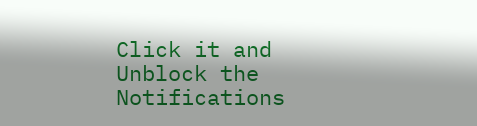Click it and Unblock the Notifications